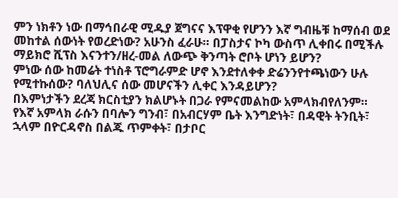ምን ነክቶን ነው በማኅበራዊ ሚዱያ ጀግናና እፕዋቂ የሆንን እኛ ግብዜቹ ከማሰብ ወደ መከተል ሰውነት የወረድነው? አሁንስ ፈራሁ። በፓስታና ኮካ ውስጥ ሊቀበሩ በሚችሉ ማይክሮ ሺፕስ እናንተን/ዘረ-መል ለውጭ ቅንጣት ሮቦት ሆነን ይሆን?
ምነው ሰው ከመሬት ተነስቶ ፕሮግራምድ ሆኖ እንደተለቀቀ ድሬንንየተጫነውን ሁሉ የሚተኩሰው? ባለህሊና ሰው መሆናችን ሊቀር እንዳይሆን?
በእምነታችን ደረጃ ክርስቲያን ክልሆኑት በጋራ የምናመልከው አምላክብየለንም።
የእኛ አምላክ ራሱን በባሎን ግንብ፣ በአብርሃም ቤት እንግድነት፣ በዳዊት ትንቢት፣ ኋላም በዮርዳኖስ በልጁ ጥምቀት፣ በታቦር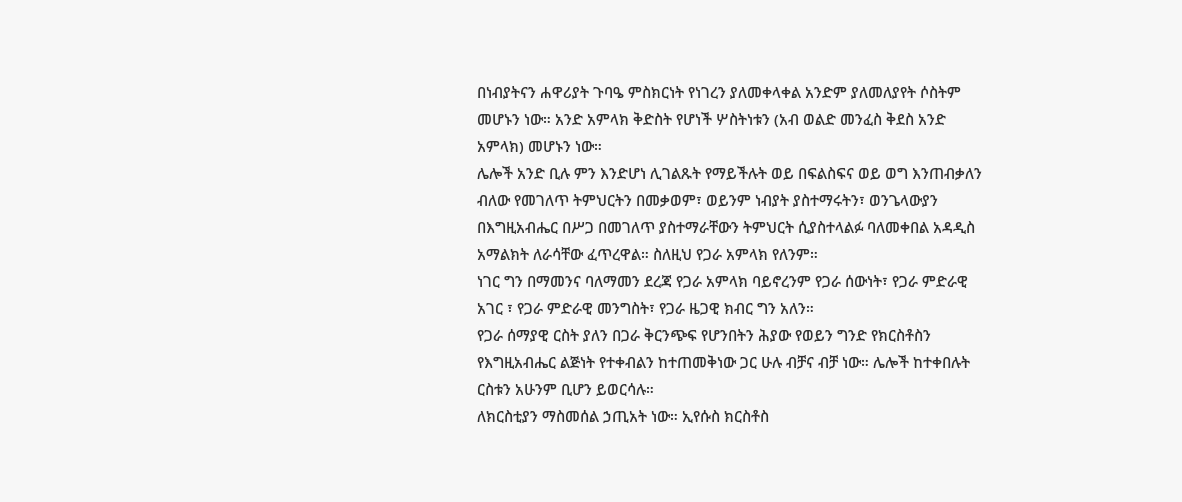በነብያትናን ሐዋሪያት ጉባዔ ምስክርነት የነገረን ያለመቀላቀል አንድም ያለመለያየት ሶስትም መሆኑን ነው። አንድ አምላክ ቅድስት የሆነች ሦስትነቱን (አብ ወልድ መንፈስ ቅደስ አንድ አምላክ) መሆኑን ነው።
ሌሎች አንድ ቢሉ ምን እንድሆነ ሊገልጹት የማይችሉት ወይ በፍልስፍና ወይ ወግ እንጠብቃለን ብለው የመገለጥ ትምህርትን በመቃወም፣ ወይንም ነብያት ያስተማሩትን፣ ወንጌላውያን በእግዚአብሔር በሥጋ በመገለጥ ያስተማራቸውን ትምህርት ሲያስተላልፉ ባለመቀበል አዳዲስ አማልክት ለራሳቸው ፈጥረዋል። ስለዚህ የጋራ አምላክ የለንም።
ነገር ግን በማመንና ባለማመን ደረጃ የጋራ አምላክ ባይኖረንም የጋራ ሰውነት፣ የጋራ ምድራዊ አገር ፣ የጋራ ምድራዊ መንግስት፣ የጋራ ዜጋዊ ክብር ግን አለን።
የጋራ ሰማያዊ ርስት ያለን በጋራ ቅርንጭፍ የሆንበትን ሕያው የወይን ግንድ የክርስቶስን የእግዚአብሔር ልጅነት የተቀብልን ከተጠመቅነው ጋር ሁሉ ብቻና ብቻ ነው። ሌሎች ከተቀበሉት ርስቱን አሁንም ቢሆን ይወርሳሉ።
ለክርስቲያን ማስመሰል ኃጢአት ነው። ኢየሱስ ክርስቶስ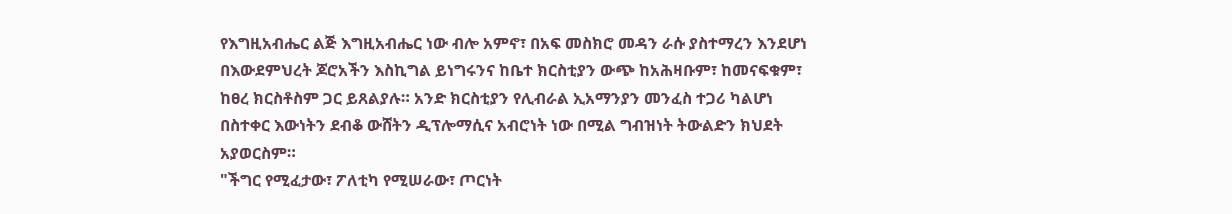የእግዚአብሔር ልጅ እግዚአብሔር ነው ብሎ አምኖ፣ በአፍ መስክሮ መዳን ራሱ ያስተማረን እንደሆነ በእውደምህረት ጆሮአችን እስኪግል ይነግሩንና ከቤተ ክርስቲያን ውጭ ከአሕዛቡም፣ ከመናፍቁም፣ ከፀረ ክርስቶስም ጋር ይጸልያሉ። አንድ ክርስቲያን የሊብራል ኢአማንያን መንፈስ ተጋሪ ካልሆነ በስተቀር እውነትን ደብቆ ውሸትን ዲፕሎማሲና አብሮነት ነው በሚል ግብዝነት ትውልድን ክህደት አያወርስም።
"ችግር የሚፈታው፣ ፖለቲካ የሚሠራው፣ ጦርነት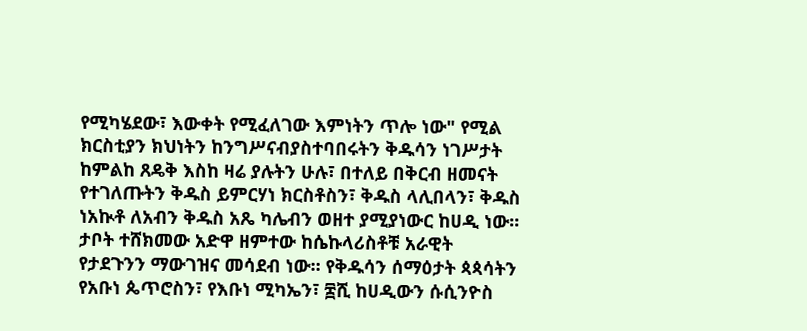የሚካሄደው፣ እውቀት የሚፈለገው እምነትን ጥሎ ነው" የሚል ክርስቲያን ክህነትን ከንግሥናብያስተባበሩትን ቅዱሳን ነገሥታት ከምልከ ጸዴቅ እስከ ዛሬ ያሉትን ሁሉ፣ በተለይ በቅርብ ዘመናት የተገለጡትን ቅዱስ ይምርሃነ ክርስቶስን፣ ቅዱስ ላሊበላን፣ ቅዱስ ነአኲቶ ለአብን ቅዱስ አጼ ካሌብን ወዘተ ያሚያነውር ከሀዲ ነው። ታቦት ተሸክመው አድዋ ዘምተው ከሴኩላሪስቶቹ አራዊት የታደጉንን ማውገዝና መሳደብ ነው። የቅዱሳን ሰማዕታት ጳጳሳትን የአቡነ ጴጥሮስን፣ የእቡነ ሚካኤን፣ ፰ሺ ከሀዲውን ሱሲንዮስ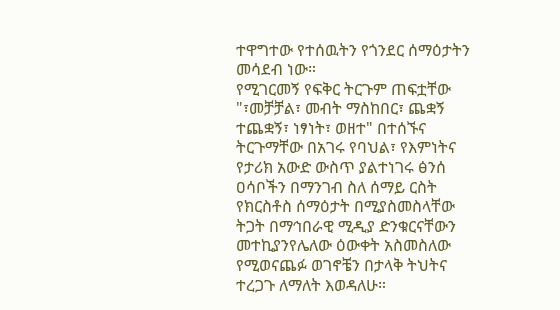ተዋግተው የተሰዉትን የጎንደር ሰማዕታትን መሳደብ ነው።
የሚገርመኝ የፍቅር ትርጉም ጠፍቷቸው "፣መቻቻል፣ መብት ማስከበር፣ ጨቋኝ ተጨቋኝ፣ ነፃነት፣ ወዘተ" በተሰኙና ትርጉማቸው በአገሩ የባህል፣ የእምነትና የታሪክ አውድ ውስጥ ያልተነገሩ ፅንሰ ዐሳቦችን በማንገብ ስለ ሰማይ ርስት የክርስቶስ ሰማዕታት በሚያስመስላቸው ትጋት በማኅበራዊ ሚዲያ ድንቁርናቸውን መተኪያንየሌለው ዕውቀት አስመስለው የሚወናጨፉ ወገኖቼን በታላቅ ትህትና ተረጋጉ ለማለት እወዳለሁ።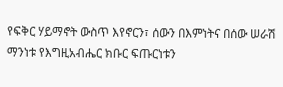የፍቅር ሃይማኖት ውስጥ እየኖርን፣ ሰውን በእምነትና በሰው ሠራሽ ማንነቱ የእግዚአብሔር ክቡር ፍጡርነቱን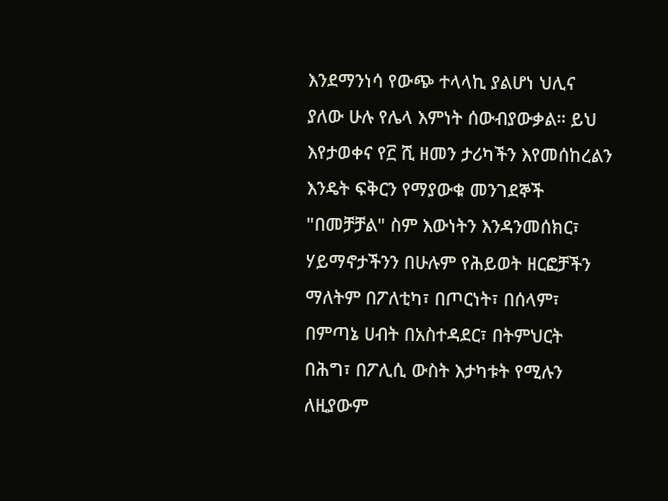እንደማንነሳ የውጭ ተላላኪ ያልሆነ ህሊና ያለው ሁሉ የሌላ እምነት ሰውብያውቃል። ይህ እየታወቀና የ፫ ሺ ዘመን ታሪካችን እየመሰከረልን እንዴት ፍቅርን የማያውቁ መንገደኞች "በመቻቻል" ስም እውነትን እንዳንመሰክር፣ ሃይማኖታችንን በሁሉም የሕይወት ዘርፎቻችን ማለትም በፖለቲካ፣ በጦርነት፣ በሰላም፣ በምጣኔ ሀብት በአስተዳደር፣ በትምህርት በሕግ፣ በፖሊሲ ውስት እታካቱት የሚሉን ለዚያውም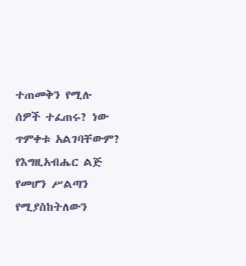ተጠመቅን የሚሉ ሰዎች ተፈጠሩ? ነው ጥምቀቱ አልገባቸውም? የእግዚአብሔር ልጅ የመሆን ሥልጣን የሚያስከትለውን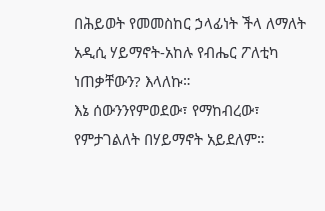በሕይወት የመመስከር ኃላፊነት ችላ ለማለት አዲሲ ሃይማኖት-አከሉ የብሔር ፖለቲካ ነጠቃቸውን? እላለኩ።
እኔ ሰውንንየምወደው፣ የማከብረው፣ የምታገልለት በሃይማኖት አይደለም።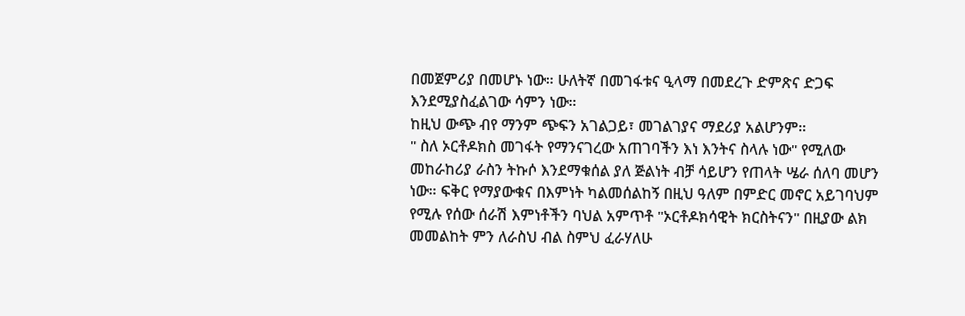በመጀምሪያ በመሆኑ ነው። ሁለትኛ በመገፋቱና ዒላማ በመደረጉ ድምጽና ድጋፍ እንደሚያስፈልገው ሳምን ነው።
ከዚህ ውጭ ብየ ማንም ጭፍን አገልጋይ፣ መገልገያና ማደሪያ አልሆንም።
" ስለ ኦርቶዶክስ መገፋት የማንናገረው አጠገባችን እነ እንትና ስላሉ ነው" የሚለው መከራከሪያ ራስን ትኩሶ እንደማቁሰል ያለ ጅልነት ብቻ ሳይሆን የጠላት ሤራ ሰለባ መሆን ነው። ፍቅር የማያውቁና በእምነት ካልመሰልከኝ በዚህ ዓለም በምድር መኖር አይገባህም የሚሉ የሰው ሰራሽ እምነቶችን ባህል አምጥቶ "ኦርቶዶክሳዊት ክርስትናን" በዚያው ልክ መመልከት ምን ለራስህ ብል ስምህ ፈራሃለሁ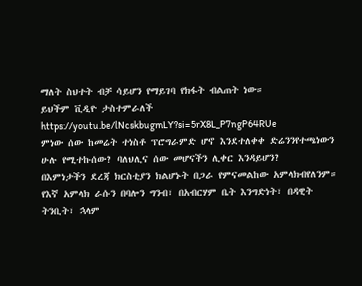ማለት ስህተት ብቻ ሳይሆን የማይገባ የክፋት ብልጠት ነው።
ይህችም ቪዲዮ ታስተምራለች https://youtu.be/lNcskbugmLY?si=5rX8L_P7ngP64RUe
ምነው ሰው ከመሬት ተነስቶ ፕሮግራምድ ሆኖ እንደተለቀቀ ድሬንንየተጫነውን ሁሉ የሚተኩሰው? ባለህሊና ሰው መሆናችን ሊቀር እንዳይሆን?
በእምነታችን ደረጃ ክርስቲያን ክልሆኑት በጋራ የምናመልከው አምላክብየለንም።
የእኛ አምላክ ራሱን በባሎን ግንብ፣ በአብርሃም ቤት እንግድነት፣ በዳዊት ትንቢት፣ ኋላም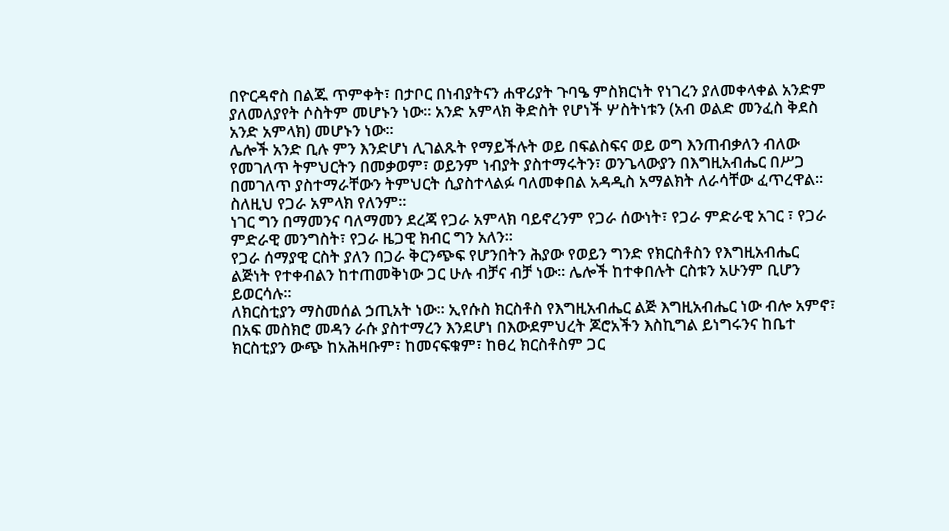በዮርዳኖስ በልጁ ጥምቀት፣ በታቦር በነብያትናን ሐዋሪያት ጉባዔ ምስክርነት የነገረን ያለመቀላቀል አንድም ያለመለያየት ሶስትም መሆኑን ነው። አንድ አምላክ ቅድስት የሆነች ሦስትነቱን (አብ ወልድ መንፈስ ቅደስ አንድ አምላክ) መሆኑን ነው።
ሌሎች አንድ ቢሉ ምን እንድሆነ ሊገልጹት የማይችሉት ወይ በፍልስፍና ወይ ወግ እንጠብቃለን ብለው የመገለጥ ትምህርትን በመቃወም፣ ወይንም ነብያት ያስተማሩትን፣ ወንጌላውያን በእግዚአብሔር በሥጋ በመገለጥ ያስተማራቸውን ትምህርት ሲያስተላልፉ ባለመቀበል አዳዲስ አማልክት ለራሳቸው ፈጥረዋል። ስለዚህ የጋራ አምላክ የለንም።
ነገር ግን በማመንና ባለማመን ደረጃ የጋራ አምላክ ባይኖረንም የጋራ ሰውነት፣ የጋራ ምድራዊ አገር ፣ የጋራ ምድራዊ መንግስት፣ የጋራ ዜጋዊ ክብር ግን አለን።
የጋራ ሰማያዊ ርስት ያለን በጋራ ቅርንጭፍ የሆንበትን ሕያው የወይን ግንድ የክርስቶስን የእግዚአብሔር ልጅነት የተቀብልን ከተጠመቅነው ጋር ሁሉ ብቻና ብቻ ነው። ሌሎች ከተቀበሉት ርስቱን አሁንም ቢሆን ይወርሳሉ።
ለክርስቲያን ማስመሰል ኃጢአት ነው። ኢየሱስ ክርስቶስ የእግዚአብሔር ልጅ እግዚአብሔር ነው ብሎ አምኖ፣ በአፍ መስክሮ መዳን ራሱ ያስተማረን እንደሆነ በእውደምህረት ጆሮአችን እስኪግል ይነግሩንና ከቤተ ክርስቲያን ውጭ ከአሕዛቡም፣ ከመናፍቁም፣ ከፀረ ክርስቶስም ጋር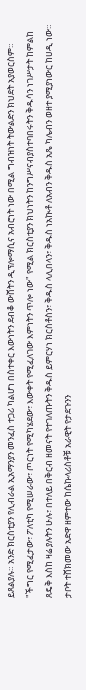ይጸልያሉ። አንድ ክርስቲያን የሊብራል ኢአማንያን መንፈስ ተጋሪ ካልሆነ በስተቀር እውነትን ደብቆ ውሸትን ዲፕሎማሲና አብሮነት ነው በሚል ግብዝነት ትውልድን ክህደት አያወርስም።
"ችግር የሚፈታው፣ ፖለቲካ የሚሠራው፣ ጦርነት የሚካሄደው፣ እውቀት የሚፈለገው እምነትን ጥሎ ነው" የሚል ክርስቲያን ክህነትን ከንግሥናብያስተባበሩትን ቅዱሳን ነገሥታት ከምልከ ጸዴቅ እስከ ዛሬ ያሉትን ሁሉ፣ በተለይ በቅርብ ዘመናት የተገለጡትን ቅዱስ ይምርሃነ ክርስቶስን፣ ቅዱስ ላሊበላን፣ ቅዱስ ነአኲቶ ለአብን ቅዱስ አጼ ካሌብን ወዘተ ያሚያነውር ከሀዲ ነው። ታቦት ተሸክመው አድዋ ዘምተው ከሴኩላሪስቶቹ አራዊት የታደጉንን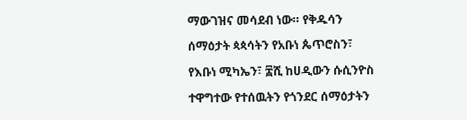ማውገዝና መሳደብ ነው። የቅዱሳን ሰማዕታት ጳጳሳትን የአቡነ ጴጥሮስን፣ የእቡነ ሚካኤን፣ ፰ሺ ከሀዲውን ሱሲንዮስ ተዋግተው የተሰዉትን የጎንደር ሰማዕታትን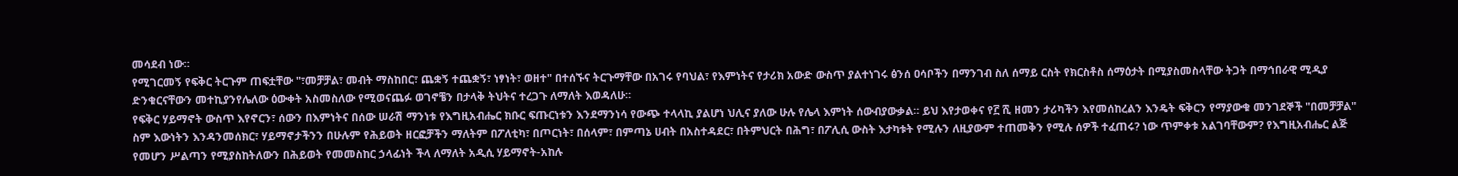መሳደብ ነው።
የሚገርመኝ የፍቅር ትርጉም ጠፍቷቸው "፣መቻቻል፣ መብት ማስከበር፣ ጨቋኝ ተጨቋኝ፣ ነፃነት፣ ወዘተ" በተሰኙና ትርጉማቸው በአገሩ የባህል፣ የእምነትና የታሪክ አውድ ውስጥ ያልተነገሩ ፅንሰ ዐሳቦችን በማንገብ ስለ ሰማይ ርስት የክርስቶስ ሰማዕታት በሚያስመስላቸው ትጋት በማኅበራዊ ሚዲያ ድንቁርናቸውን መተኪያንየሌለው ዕውቀት አስመስለው የሚወናጨፉ ወገኖቼን በታላቅ ትህትና ተረጋጉ ለማለት እወዳለሁ።
የፍቅር ሃይማኖት ውስጥ እየኖርን፣ ሰውን በእምነትና በሰው ሠራሽ ማንነቱ የእግዚአብሔር ክቡር ፍጡርነቱን እንደማንነሳ የውጭ ተላላኪ ያልሆነ ህሊና ያለው ሁሉ የሌላ እምነት ሰውብያውቃል። ይህ እየታወቀና የ፫ ሺ ዘመን ታሪካችን እየመሰከረልን እንዴት ፍቅርን የማያውቁ መንገደኞች "በመቻቻል" ስም እውነትን እንዳንመሰክር፣ ሃይማኖታችንን በሁሉም የሕይወት ዘርፎቻችን ማለትም በፖለቲካ፣ በጦርነት፣ በሰላም፣ በምጣኔ ሀብት በአስተዳደር፣ በትምህርት በሕግ፣ በፖሊሲ ውስት እታካቱት የሚሉን ለዚያውም ተጠመቅን የሚሉ ሰዎች ተፈጠሩ? ነው ጥምቀቱ አልገባቸውም? የእግዚአብሔር ልጅ የመሆን ሥልጣን የሚያስከትለውን በሕይወት የመመስከር ኃላፊነት ችላ ለማለት አዲሲ ሃይማኖት-አከሉ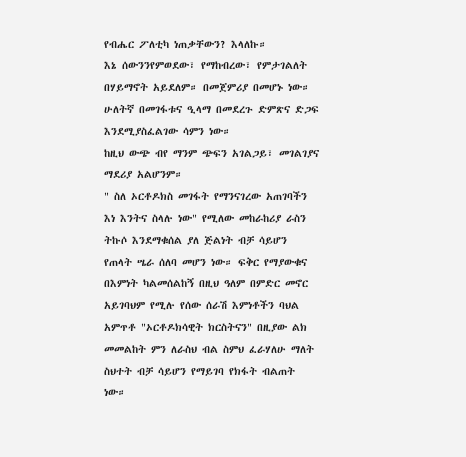የብሔር ፖለቲካ ነጠቃቸውን? እላለኩ።
እኔ ሰውንንየምወደው፣ የማከብረው፣ የምታገልለት በሃይማኖት አይደለም። በመጀምሪያ በመሆኑ ነው። ሁለትኛ በመገፋቱና ዒላማ በመደረጉ ድምጽና ድጋፍ እንደሚያስፈልገው ሳምን ነው።
ከዚህ ውጭ ብየ ማንም ጭፍን አገልጋይ፣ መገልገያና ማደሪያ አልሆንም።
" ስለ ኦርቶዶክስ መገፋት የማንናገረው አጠገባችን እነ እንትና ስላሉ ነው" የሚለው መከራከሪያ ራስን ትኩሶ እንደማቁሰል ያለ ጅልነት ብቻ ሳይሆን የጠላት ሤራ ሰለባ መሆን ነው። ፍቅር የማያውቁና በእምነት ካልመሰልከኝ በዚህ ዓለም በምድር መኖር አይገባህም የሚሉ የሰው ሰራሽ እምነቶችን ባህል አምጥቶ "ኦርቶዶክሳዊት ክርስትናን" በዚያው ልክ መመልከት ምን ለራስህ ብል ስምህ ፈራሃለሁ ማለት ስህተት ብቻ ሳይሆን የማይገባ የክፋት ብልጠት ነው።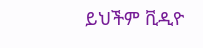ይህችም ቪዲዮ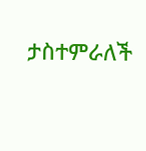ታስተምራለች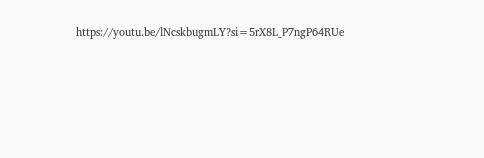https://youtu.be/lNcskbugmLY?si=5rX8L_P7ngP64RUe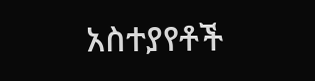አስተያየቶች